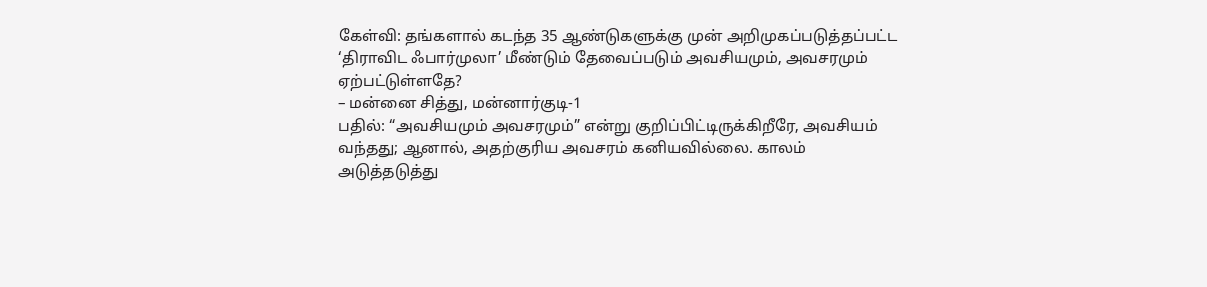கேள்வி: தங்களால் கடந்த 35 ஆண்டுகளுக்கு முன் அறிமுகப்படுத்தப்பட்ட ‘திராவிட ஃபார்முலா’ மீண்டும் தேவைப்படும் அவசியமும், அவசரமும் ஏற்பட்டுள்ளதே?
– மன்னை சித்து, மன்னார்குடி-1
பதில்: “அவசியமும் அவசரமும்” என்று குறிப்பிட்டிருக்கிறீரே, அவசியம் வந்தது; ஆனால், அதற்குரிய அவசரம் கனியவில்லை. காலம் அடுத்தடுத்து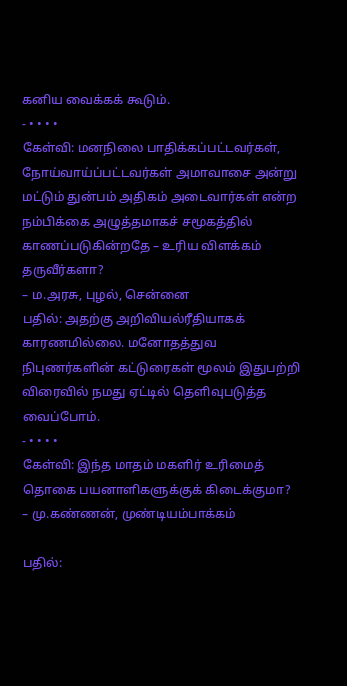கனிய வைக்கக் கூடும்.
- • • • •
கேள்வி: மனநிலை பாதிக்கப்பட்டவர்கள், நோய்வாய்ப்பட்டவர்கள் அமாவாசை அன்று மட்டும் துன்பம் அதிகம் அடைவார்கள் என்ற நம்பிக்கை அழுத்தமாகச் சமூகத்தில் காணப்படுகின்றதே – உரிய விளக்கம் தருவீர்களா?
– ம.அரசு, புழல், சென்னை
பதில்: அதற்கு அறிவியல்ரீதியாகக் காரணமில்லை. மனோதத்துவ நிபுணர்களின் கட்டுரைகள் மூலம் இதுபற்றி விரைவில் நமது ஏட்டில் தெளிவுபடுத்த வைப்போம்.
- • • • •
கேள்வி: இந்த மாதம் மகளிர் உரிமைத் தொகை பயனாளிகளுக்குக் கிடைக்குமா?
– மு.கண்ணன், முண்டியம்பாக்கம்

பதில்: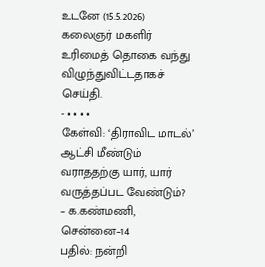உடனே (15.5.2026) கலைஞர் மகளிர் உரிமைத் தொகை வந்து விழுந்துவிட்டதாகச் செய்தி.
- • • • •
கேள்வி: ‘திராவிட மாடல்’ ஆட்சி மீண்டும் வராததற்கு யார், யார் வருத்தப்பட வேண்டும்?
– க.கண்மணி, சென்னை–14
பதில்: நன்றி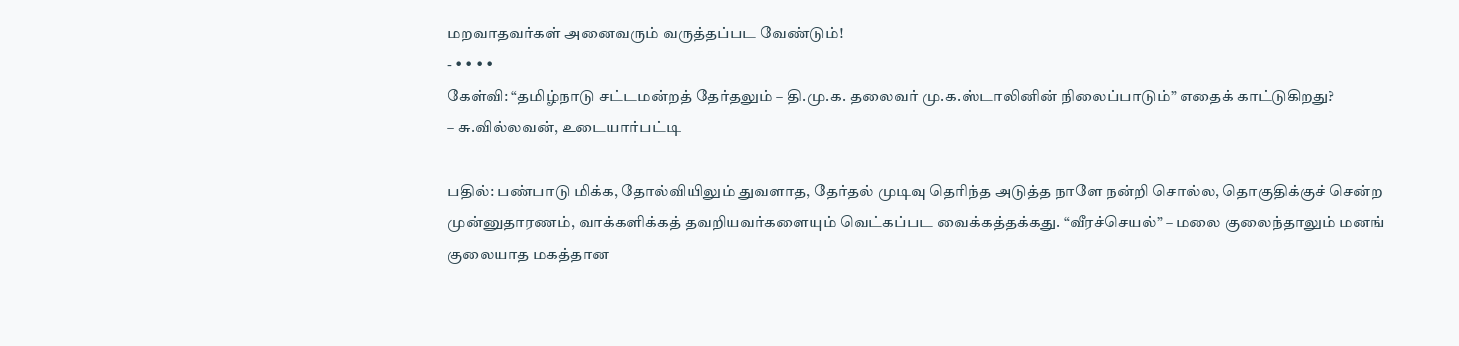மறவாதவர்கள் அனைவரும் வருத்தப்பட வேண்டும்!
- • • • •
கேள்வி: “தமிழ்நாடு சட்டமன்றத் தேர்தலும் – தி.மு.க. தலைவர் மு.க.ஸ்டாலினின் நிலைப்பாடும்” எதைக் காட்டுகிறது?
– சு.வில்லவன், உடையார்பட்டி

பதில்: பண்பாடு மிக்க, தோல்வியிலும் துவளாத, தேர்தல் முடிவு தெரிந்த அடுத்த நாளே நன்றி சொல்ல, தொகுதிக்குச் சென்ற முன்னுதாரணம், வாக்களிக்கத் தவறியவர்களையும் வெட்கப்பட வைக்கத்தக்கது. “வீரச்செயல்” – மலை குலைந்தாலும் மனங் குலையாத மகத்தான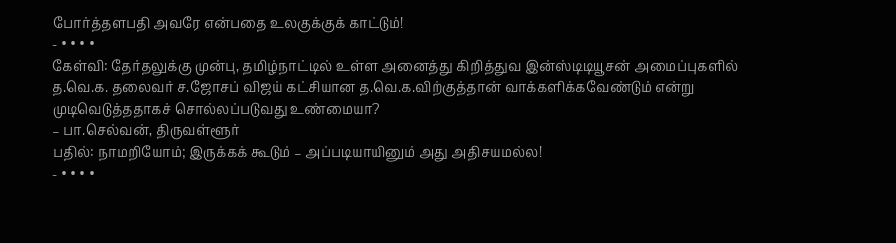போர்த்தளபதி அவரே என்பதை உலகுக்குக் காட்டும்!
- • • • •
கேள்வி: தேர்தலுக்கு முன்பு, தமிழ்நாட்டில் உள்ள அனைத்து கிறித்துவ இன்ஸ்டிடியூசன் அமைப்புகளில் த.வெ.க. தலைவர் ச.ஜோசப் விஜய் கட்சியான த.வெ.க.விற்குத்தான் வாக்களிக்கவேண்டும் என்று முடிவெடுத்ததாகச் சொல்லப்படுவது உண்மையா?
– பா.செல்வன், திருவள்ளூர்
பதில்: நாமறியோம்; இருக்கக் கூடும் – அப்படியாயினும் அது அதிசயமல்ல!
- • • • •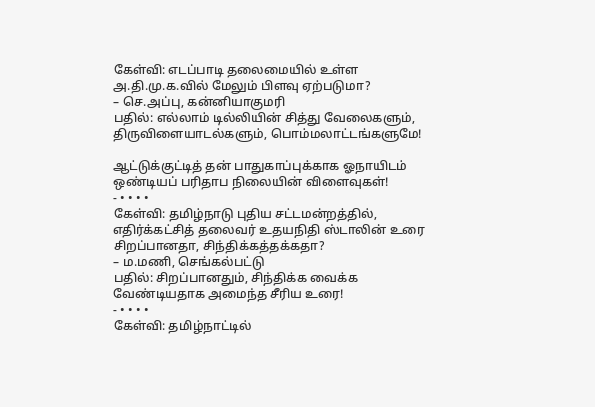கேள்வி: எடப்பாடி தலைமையில் உள்ள அ.தி.மு.க.வில் மேலும் பிளவு ஏற்படுமா?
– செ.அப்பு, கன்னியாகுமரி
பதில்: எல்லாம் டில்லியின் சித்து வேலைகளும், திருவிளையாடல்களும், பொம்மலாட்டங்களுமே!

ஆட்டுக்குட்டித் தன் பாதுகாப்புக்காக ஓநாயிடம் ஒண்டியப் பரிதாப நிலையின் விளைவுகள்!
- • • • •
கேள்வி: தமிழ்நாடு புதிய சட்டமன்றத்தில், எதிர்க்கட்சித் தலைவர் உதயநிதி ஸ்டாலின் உரை சிறப்பானதா, சிந்திக்கத்தக்கதா?
– ம.மணி, செங்கல்பட்டு
பதில்: சிறப்பானதும், சிந்திக்க வைக்க வேண்டியதாக அமைந்த சீரிய உரை!
- • • • •
கேள்வி: தமிழ்நாட்டில்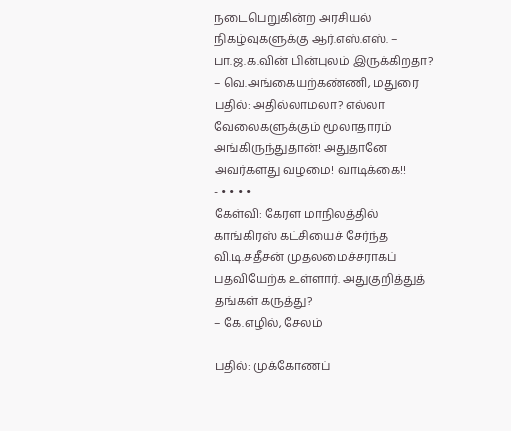நடைபெறுகின்ற அரசியல் நிகழ்வுகளுக்கு ஆர்.எஸ்.எஸ். – பா.ஜ.க.வின் பின்புலம் இருக்கிறதா?
– வெ.அங்கையற்கண்ணி, மதுரை
பதில்: அதில்லாமலா? எல்லா வேலைகளுக்கும் மூலாதாரம் அங்கிருந்துதான்! அதுதானே அவர்களது வழமை! வாடிக்கை!!
- • • • •
கேள்வி: கேரள மாநிலத்தில் காங்கிரஸ் கட்சியைச் சேர்ந்த வி.டி.சதீசன் முதலமைச்சராகப் பதவியேற்க உள்ளார். அதுகுறித்துத் தங்கள் கருத்து?
– கே.எழில், சேலம்

பதில்: முக்கோணப்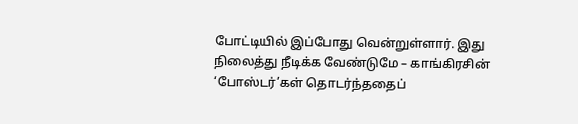போட்டியில் இப்போது வென்றுள்ளார். இது நிலைத்து நீடிக்க வேண்டுமே – காங்கிரசின் ‘போஸ்டர்’கள் தொடர்ந்ததைப்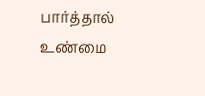பார்த்தால் உண்மை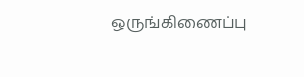ஒருங்கிணைப்பு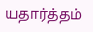யதார்த்தம்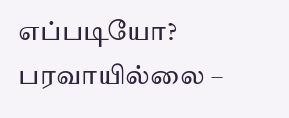எப்படியோ? பரவாயில்லை –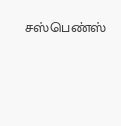சஸ்பெண்ஸ்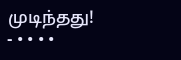முடிந்தது!
- • • • •